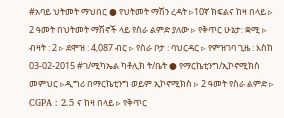#አባይ ህትመት ማህበር ● የህትመት ማሽን ረዳት ▹10ኛ ክፍልና ከዛ በላይ ▹ 2 ዓመት በህትመት ማሽኖች ላይ የስራ ልምድ ያለው ▹ የቅጥር ሁኔታ: ቋሚ ▹ ብዛት : 2 ▹ ደሞዝ : 4,087 ብር ▹ የስራ ቦታ : ባህርዳር ▹ የምዝገባ ጊዜ : እስከ 03-02-2015 #ገ/ሚካኤል ካቶሊክ ት/ቤት ● የማርኬቲንግ/ኢኮኖሚክስ መምህር ▹ዲግሪ በማርኬቲንግ ወይም ኢኮኖሚክስ ▹ 2 ዓመት የስራ ልምድ ▹ CGPA : 2.5 ና ከዛ በላይ ▹ የቅጥር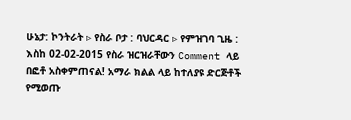ሁኔታ: ኮንትራት ▹ የስራ ቦታ : ባህርዳር ▹ የምዝገባ ጊዜ : እስከ 02-02-2015 የስራ ዝርዝራቸውን Comment ላይ በፎቶ አስቀምጠናል! አማራ ክልል ላይ ከተለያዩ ድርጅቶች የሚወጡ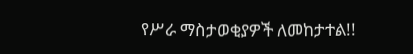የሥራ ማስታወቂያዎች ለመከታተል!!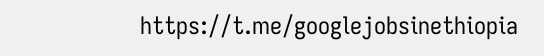https://t.me/googlejobsinethiopia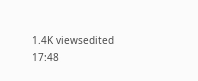1.4K viewsedited 17:48